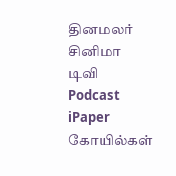தினமலர்
சினிமா
டிவி
Podcast
iPaper
கோயில்கள்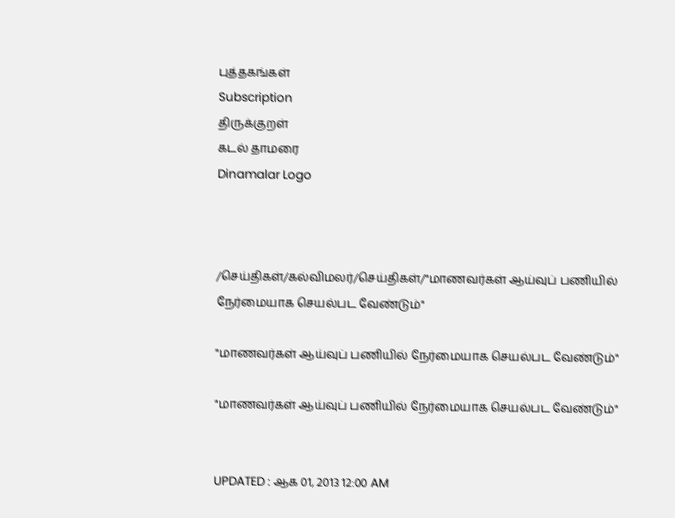புத்தகங்கள்
Subscription
திருக்குறள்
கடல் தாமரை
Dinamalar Logo



/செய்திகள்/கல்விமலர்/செய்திகள்/"மாணவர்கள் ஆய்வுப் பணியில் நேர்மையாக செயல்பட வேண்டும்"

"மாணவர்கள் ஆய்வுப் பணியில் நேர்மையாக செயல்பட வேண்டும்"

"மாணவர்கள் ஆய்வுப் பணியில் நேர்மையாக செயல்பட வேண்டும்"


UPDATED : ஆக 01, 2013 12:00 AM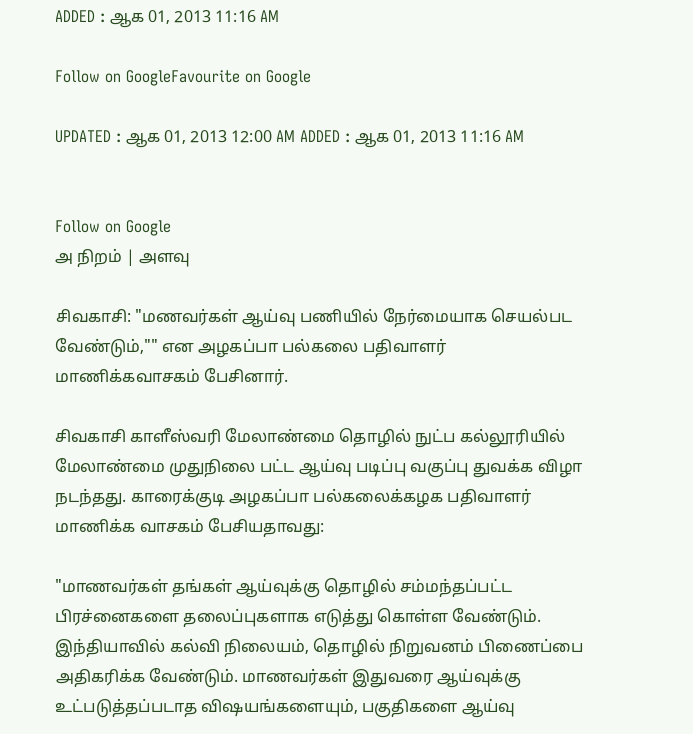ADDED : ஆக 01, 2013 11:16 AM

Follow on GoogleFavourite on Google

UPDATED : ஆக 01, 2013 12:00 AM ADDED : ஆக 01, 2013 11:16 AM


Follow on Google
அ நிறம் | அளவு

சிவகாசி: "மணவர்கள் ஆய்வு பணியில் நேர்மையாக செயல்பட வேண்டும்,"" என அழகப்பா பல்கலை பதிவாளர் மாணிக்கவாசகம் பேசினார்.

சிவகாசி காளீஸ்வரி மேலாண்மை தொழில் நுட்ப கல்லூரியில் மேலாண்மை முதுநிலை பட்ட ஆய்வு படிப்பு வகுப்பு துவக்க விழா நடந்தது. காரைக்குடி அழகப்பா பல்கலைக்கழக பதிவாளர் மாணிக்க வாசகம் பேசியதாவது:

"மாணவர்கள் தங்கள் ஆய்வுக்கு தொழில் சம்மந்தப்பட்ட பிரச்னைகளை தலைப்புகளாக எடுத்து கொள்ள வேண்டும். இந்தியாவில் கல்வி நிலையம், தொழில் நிறுவனம் பிணைப்பை அதிகரிக்க வேண்டும். மாணவர்கள் இதுவரை ஆய்வுக்கு உட்படுத்தப்படாத விஷயங்களையும், பகுதிகளை ஆய்வு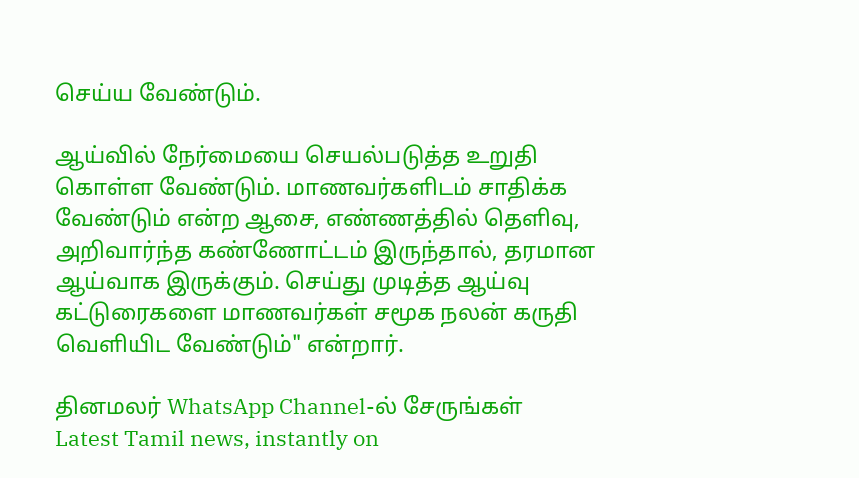செய்ய வேண்டும்.

ஆய்வில் நேர்மையை செயல்படுத்த உறுதி கொள்ள வேண்டும். மாணவர்களிடம் சாதிக்க வேண்டும் என்ற ஆசை, எண்ணத்தில் தெளிவு, அறிவார்ந்த கண்ணோட்டம் இருந்தால், தரமான ஆய்வாக இருக்கும். செய்து முடித்த ஆய்வு கட்டுரைகளை மாணவர்கள் சமூக நலன் கருதி வெளியிட வேண்டும்" என்றார்.

தினமலர் WhatsApp Channel-ல் சேருங்கள்
Latest Tamil news, instantly on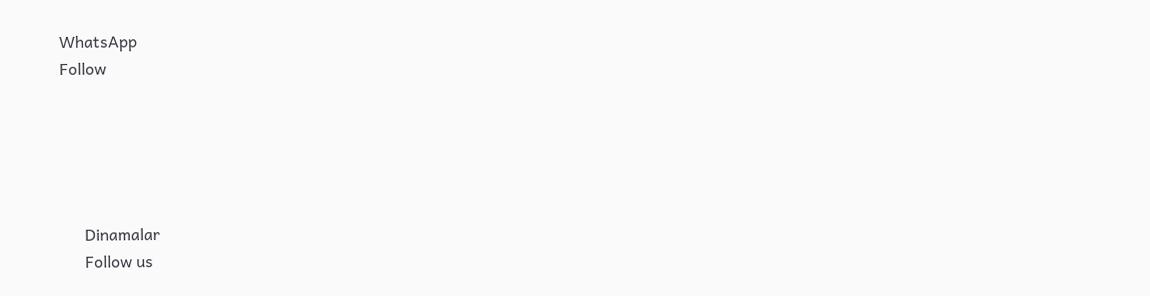WhatsApp
Follow





      Dinamalar
      Follow us